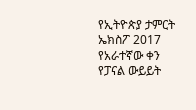የኢትዮጵያ ታምርት ኤክስፖ 2017 የአራተኛው ቀን የፓናል ውይይት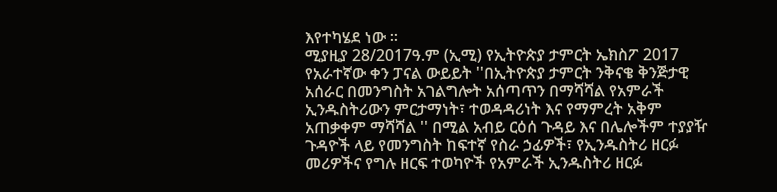እየተካሄደ ነው ።
ሚያዚያ 28/2017ዓ.ም (ኢሚ) የኢትዮጵያ ታምርት ኤክስፖ 2017 የአራተኛው ቀን ፓናል ውይይት ''በኢትዮጵያ ታምርት ንቅናቄ ቅንጅታዊ አሰራር በመንግስት አገልግሎት አሰጣጥን በማሻሻል የአምራች ኢንዱስትሪውን ምርታማነት፣ ተወዳዳሪነት እና የማምረት አቅም አጠቃቀም ማሻሻል '' በሚል አብይ ርዕሰ ጉዳይ እና በሌሎችም ተያያዥ ጉዳዮች ላይ የመንግስት ከፍተኛ የስራ ኃፊዎች፣ የኢንዱስትሪ ዘርፉ መሪዎችና የግሉ ዘርፍ ተወካዮች የአምራች ኢንዱስትሪ ዘርፉ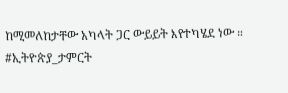ከሚመለከታቸው አካላት ጋር ውይይት እየተካሄደ ነው ።
#ኢትዮጵያ_ታምርት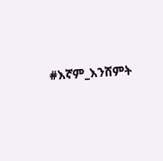#እኛም_እንሸምት